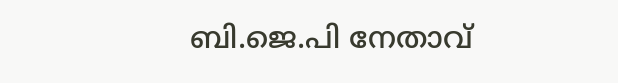ബി.ജെ.പി നേതാവ്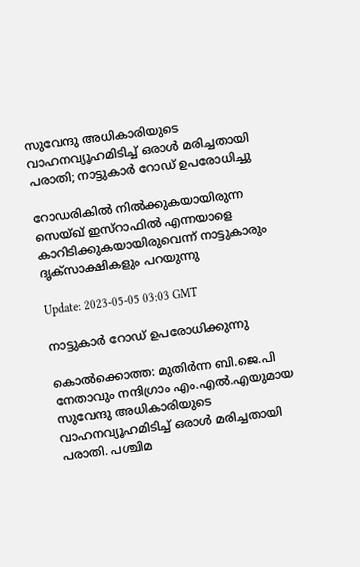സുവേന്ദു അധികാരിയുടെ വാഹനവ്യൂഹമിടിച്ച് ഒരാൾ മരിച്ചതായി പരാതി; നാട്ടുകാര്‍ റോഡ് ഉപരോധിച്ചു

റോഡരികില്‍ നില്‍ക്കുകയായിരുന്ന സെയ്ഖ് ഇസ്റാഫില്‍ എന്നയാളെ കാറിടിക്കുകയായിരുവെന്ന് നാട്ടുകാരും ദൃക്സാക്ഷികളും പറയുന്നു

Update: 2023-05-05 03:03 GMT

നാട്ടുകാര്‍ റോഡ് ഉപരോധിക്കുന്നു

കൊല്‍ക്കൊത്ത: മുതിര്‍ന്ന ബി.ജെ.പി നേതാവും നന്ദിഗ്രാം എം.എല്‍.എയുമായ സുവേന്ദു അധികാരിയുടെ വാഹനവ്യൂഹമിടിച്ച് ഒരാൾ മരിച്ചതായി പരാതി. പശ്ചിമ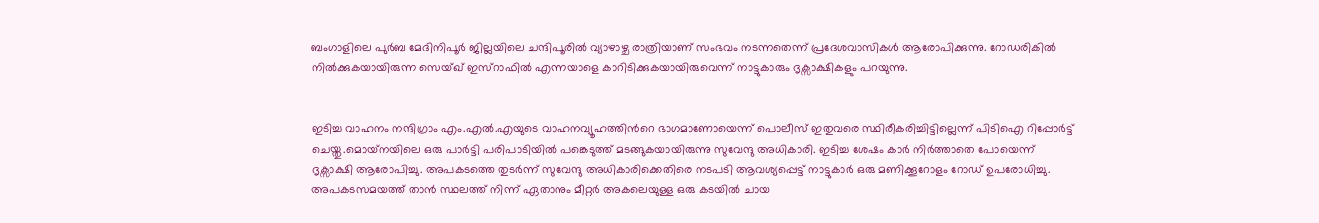ബംഗാളിലെ പുർബ മേദിനിപൂർ ജില്ലയിലെ ചന്ദിപൂരിൽ വ്യാഴാഴ്ച രാത്രിയാണ് സംഭവം നടന്നതെന്ന് പ്രദേശവാസികള്‍ ആരോപിക്കുന്നു. റോഡരികില്‍ നില്‍ക്കുകയായിരുന്ന സെയ്ഖ് ഇസ്റാഫില്‍ എന്നയാളെ കാറിടിക്കുകയായിരുവെന്ന് നാട്ടുകാരും ദൃക്സാക്ഷികളും പറയുന്നു.


ഇടിച്ച വാഹനം നന്ദിഗ്രാം എം.എൽ.എയുടെ വാഹനവ്യൂഹത്തിന്‍റെ ഭാഗമാണോയെന്ന് പൊലീസ് ഇതുവരെ സ്ഥിരീകരിച്ചിട്ടില്ലെന്ന് പിടിഐ റിപ്പോർട്ട് ചെയ്തു.മൊയ്‌നയിലെ ഒരു പാർട്ടി പരിപാടിയിൽ പങ്കെടുത്ത് മടങ്ങുകയായിരുന്നു സുവേന്ദു അധികാരി. ഇടിച്ച ശേഷം കാര്‍ നിര്‍ത്താതെ പോയെന്ന് ദൃക്സാക്ഷി ആരോപിച്ചു. അപകടത്തെ തുടർന്ന് സുവേന്ദു അധികാരിക്കെതിരെ നടപടി ആവശ്യപ്പെട്ട് നാട്ടുകാർ ഒരു മണിക്കൂറോളം റോഡ് ഉപരോധിച്ചു. അപകടസമയത്ത് താൻ സ്ഥലത്ത് നിന്ന് ഏതാനും മീറ്റർ അകലെയുള്ള ഒരു കടയിൽ ചായ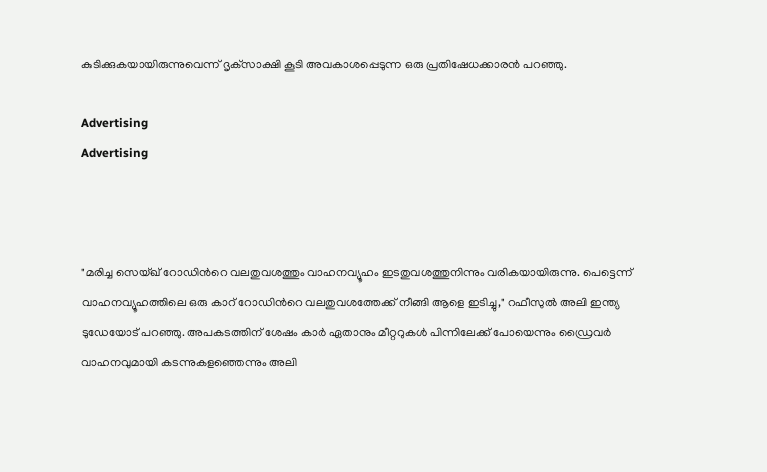കുടിക്കുകയായിരുന്നുവെന്ന് ദൃക്‌സാക്ഷി കൂടി അവകാശപ്പെടുന്ന ഒരു പ്രതിഷേധക്കാരൻ പറഞ്ഞു.

Advertising
Advertising



"മരിച്ച സെയ്ഖ് റോഡിന്‍റെ വലതുവശത്തും വാഹനവ്യൂഹം ഇടതുവശത്തുനിന്നും വരികയായിരുന്നു. പെട്ടെന്ന് വാഹനവ്യൂഹത്തിലെ ഒരു കാറ് റോഡിന്‍റെ വലതുവശത്തേക്ക് നീങ്ങി ആളെ ഇടിച്ചു," റഫീസുൽ അലി ഇന്ത്യ ടുഡേയോട് പറഞ്ഞു. അപകടത്തിന് ശേഷം കാർ ഏതാനും മീറ്ററുകൾ പിന്നിലേക്ക് പോയെന്നും ഡ്രൈവർ വാഹനവുമായി കടന്നുകളഞ്ഞെന്നും അലി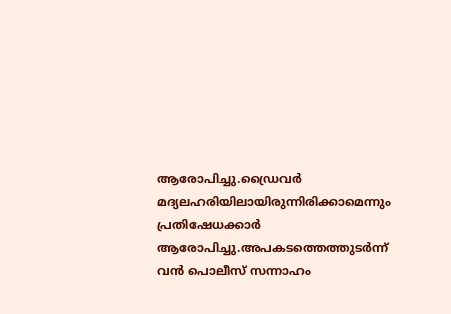ആരോപിച്ചു.ഡ്രൈവർ മദ്യലഹരിയിലായിരുന്നിരിക്കാമെന്നും പ്രതിഷേധക്കാർ ആരോപിച്ചു.അപകടത്തെത്തുടർന്ന് വൻ പൊലീസ് സന്നാഹം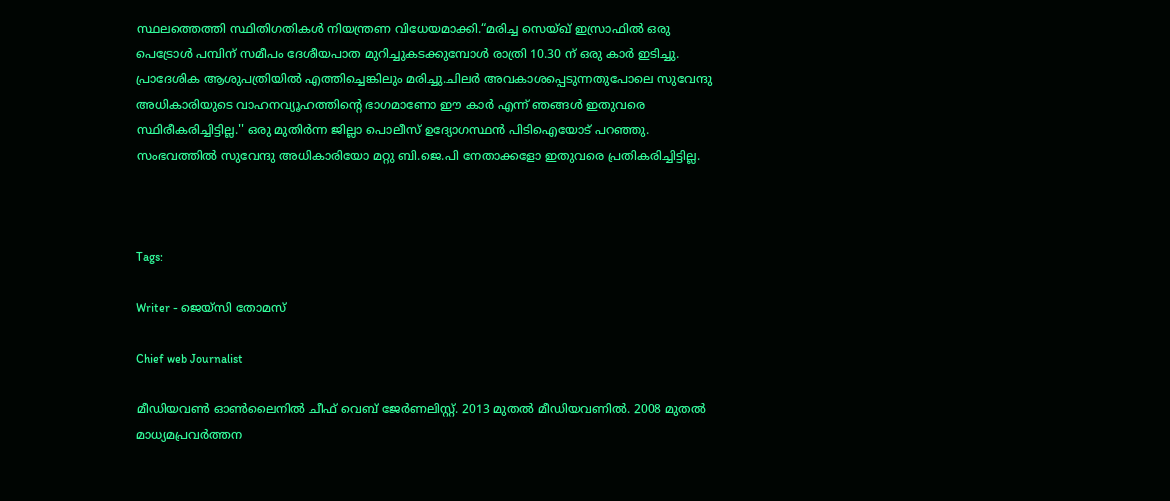സ്ഥലത്തെത്തി സ്ഥിതിഗതികൾ നിയന്ത്രണ വിധേയമാക്കി.“മരിച്ച സെയ്ഖ് ഇസ്രാഫിൽ ഒരു പെട്രോൾ പമ്പിന് സമീപം ദേശീയപാത മുറിച്ചുകടക്കുമ്പോൾ രാത്രി 10.30 ന് ഒരു കാർ ഇടിച്ചു. പ്രാദേശിക ആശുപത്രിയില്‍ എത്തിച്ചെങ്കിലും മരിച്ചു.ചിലർ അവകാശപ്പെടുന്നതുപോലെ സുവേന്ദു അധികാരിയുടെ വാഹനവ്യൂഹത്തിന്‍റെ ഭാഗമാണോ ഈ കാർ എന്ന് ഞങ്ങൾ ഇതുവരെ സ്ഥിരീകരിച്ചിട്ടില്ല.'' ഒരു മുതിർന്ന ജില്ലാ പൊലീസ് ഉദ്യോഗസ്ഥൻ പിടിഐയോട് പറഞ്ഞു. സംഭവത്തില്‍ സുവേന്ദു അധികാരിയോ മറ്റു ബി.ജെ.പി നേതാക്കളോ ഇതുവരെ പ്രതികരിച്ചിട്ടില്ല.



Tags:

Writer - ജെയ്സി തോമസ്

Chief web Journalist

മീഡിയവൺ ഓൺലൈനിൽ ചീഫ് വെബ് ജേർണലിസ്റ്റ്. 2013 മുതൽ മീഡിയവണിൽ. 2008 മുതൽ മാധ്യമപ്രവർത്തന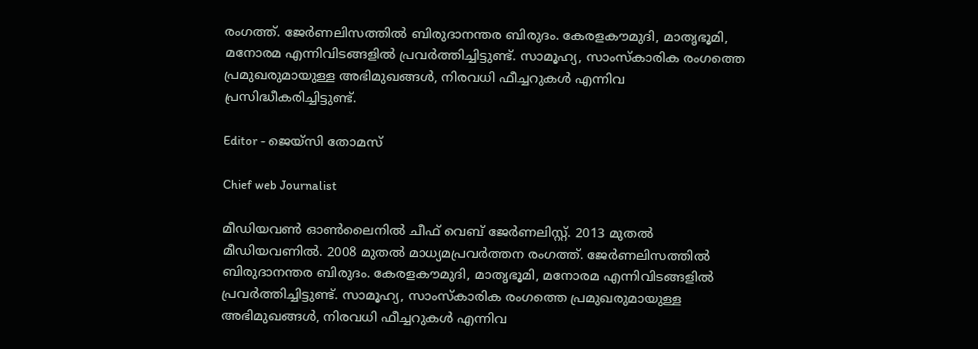രംഗത്ത്. ജേർണലിസത്തിൽ ബിരുദാനന്തര ബിരുദം. കേരളകൗമുദി, മാതൃഭൂമി, മനോരമ എന്നിവിടങ്ങളിൽ പ്രവർത്തിച്ചിട്ടുണ്ട്. സാമൂഹ്യ, സാംസ്‌കാരിക രംഗത്തെ പ്രമുഖരുമായുള്ള അഭിമുഖങ്ങൾ, നിരവധി ഫീച്ചറുകൾ എന്നിവ പ്രസിദ്ധീകരിച്ചിട്ടുണ്ട്.

Editor - ജെയ്സി തോമസ്

Chief web Journalist

മീഡിയവൺ ഓൺലൈനിൽ ചീഫ് വെബ് ജേർണലിസ്റ്റ്. 2013 മുതൽ മീഡിയവണിൽ. 2008 മുതൽ മാധ്യമപ്രവർത്തന രംഗത്ത്. ജേർണലിസത്തിൽ ബിരുദാനന്തര ബിരുദം. കേരളകൗമുദി, മാതൃഭൂമി, മനോരമ എന്നിവിടങ്ങളിൽ പ്രവർത്തിച്ചിട്ടുണ്ട്. സാമൂഹ്യ, സാംസ്‌കാരിക രംഗത്തെ പ്രമുഖരുമായുള്ള അഭിമുഖങ്ങൾ, നിരവധി ഫീച്ചറുകൾ എന്നിവ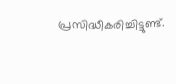പ്രസിദ്ധീകരിച്ചിട്ടുണ്ട്.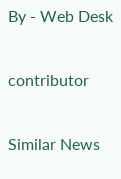By - Web Desk

contributor

Similar News